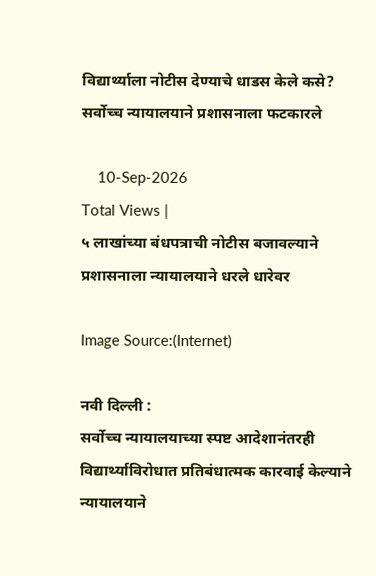विद्यार्थ्याला नोटीस देण्याचे धाडस केले कसे? सर्वोच्च न्यायालयाने प्रशासनाला फटकारले

    10-Sep-2026
Total Views |
५ लाखांच्या बंधपत्राची नोटीस बजावल्याने प्रशासनाला न्यायालयाने धरले धारेवर

Image Source:(Internet)

नवी दिल्ली :
सर्वोच्च न्यायालयाच्या स्पष्ट आदेशानंतरही विद्यार्थ्याविरोधात प्रतिबंधात्मक कारवाई केल्याने न्यायालयाने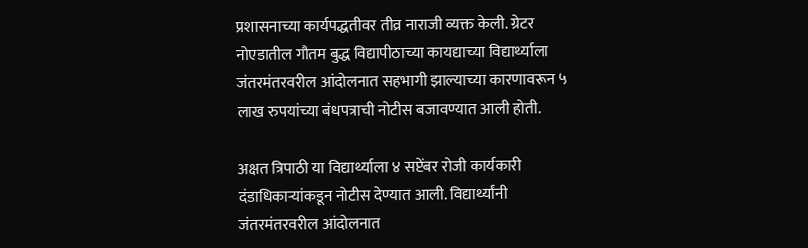प्रशासनाच्या कार्यपद्धतीवर तीव्र नाराजी व्यक्त केली. ग्रेटर नोएडातील गौतम बुद्ध विद्यापीठाच्या कायद्याच्या विद्यार्थ्याला जंतरमंतरवरील आंदोलनात सहभागी झाल्याच्या कारणावरून ५ लाख रुपयांच्या बंधपत्राची नोटीस बजावण्यात आली होती.

अक्षत त्रिपाठी या विद्यार्थ्याला ४ सप्टेंबर रोजी कार्यकारी दंडाधिकाऱ्यांकडून नोटीस देण्यात आली. विद्यार्थ्यांनी जंतरमंतरवरील आंदोलनात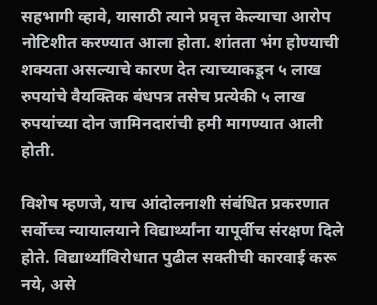सहभागी व्हावे, यासाठी त्याने प्रवृत्त केल्याचा आरोप नोटिशीत करण्यात आला होता. शांतता भंग होण्याची शक्यता असल्याचे कारण देत त्याच्याकडून ५ लाख रुपयांचे वैयक्तिक बंधपत्र तसेच प्रत्येकी ५ लाख रुपयांच्या दोन जामिनदारांची हमी मागण्यात आली होती.

विशेष म्हणजे, याच आंदोलनाशी संबंधित प्रकरणात सर्वोच्च न्यायालयाने विद्यार्थ्यांना यापूर्वीच संरक्षण दिले होते. विद्यार्थ्यांविरोधात पुढील सक्तीची कारवाई करू नये, असे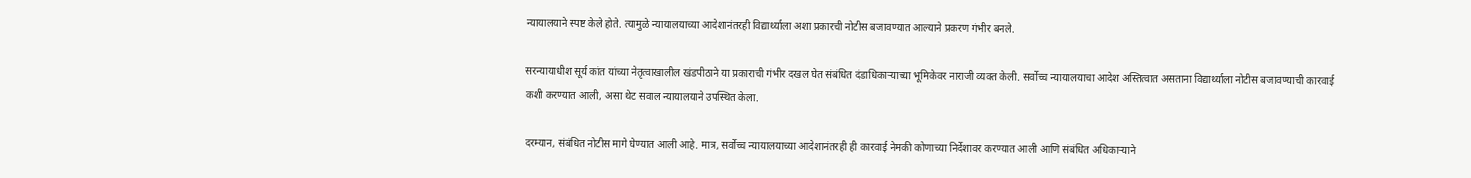न्यायालयाने स्पष्ट केले होते. त्यामुळे न्यायालयाच्या आदेशानंतरही विद्यार्थ्याला अशा प्रकारची नोटीस बजावण्यात आल्याने प्रकरण गंभीर बनले.

सरन्यायाधीश सूर्य कांत यांच्या नेतृत्वाखालील खंडपीठाने या प्रकाराची गंभीर दखल घेत संबंधित दंडाधिकाऱ्याच्या भूमिकेवर नाराजी व्यक्त केली. सर्वोच्च न्यायालयाचा आदेश अस्तित्वात असताना विद्यार्थ्याला नोटीस बजावण्याची कारवाई कशी करण्यात आली, असा थेट सवाल न्यायालयाने उपस्थित केला.

दरम्यान, संबंधित नोटीस मागे घेण्यात आली आहे. मात्र, सर्वोच्च न्यायालयाच्या आदेशानंतरही ही कारवाई नेमकी कोणाच्या निर्देशावर करण्यात आली आणि संबंधित अधिकाऱ्याने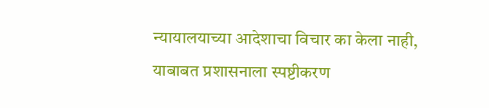न्यायालयाच्या आदेशाचा विचार का केला नाही, याबाबत प्रशासनाला स्पष्टीकरण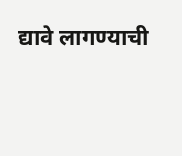द्यावे लागण्याची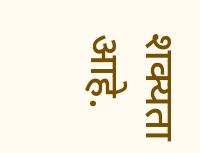शक्यता आहे.